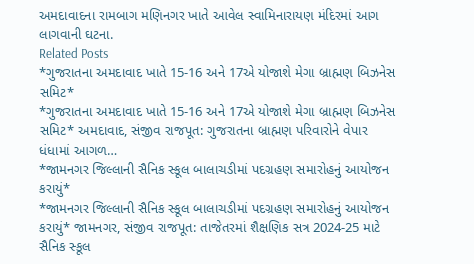અમદાવાદના રામબાગ મણિનગર ખાતે આવેલ સ્વામિનારાયણ મંદિરમાં આગ લાગવાની ઘટના.
Related Posts
*ગુજરાતના અમદાવાદ ખાતે 15-16 અને 17એ યોજાશે મેગા બ્રાહ્મણ બિઝનેસ સમિટ*
*ગુજરાતના અમદાવાદ ખાતે 15-16 અને 17એ યોજાશે મેગા બ્રાહ્મણ બિઝનેસ સમિટ* અમદાવાદ, સંજીવ રાજપૂત: ગુજરાતના બ્રાહ્મણ પરિવારોને વેપાર ધંધામાં આગળ…
*જામનગર જિલ્લાની સૈનિક સ્કૂલ બાલાચડીમાં પદગ્રહણ સમારોહનું આયોજન કરાયું*
*જામનગર જિલ્લાની સૈનિક સ્કૂલ બાલાચડીમાં પદગ્રહણ સમારોહનું આયોજન કરાયું* જામનગર, સંજીવ રાજપૂત: તાજેતરમાં શૈક્ષણિક સત્ર 2024-25 માટે સૈનિક સ્કૂલ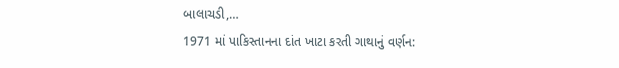બાલાચડી,…
1971 માં પાકિસ્તાનના દાંત ખાટા કરતી ગાથાનું વર્ણન: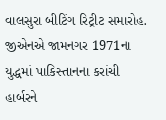વાલસુરા બીટિંગ રિટ્રીટ સમારોહ. જીએનએ જામનગર 1971ના યુદ્ધમાં પાકિસ્તાનના કરાંચી હાર્બરને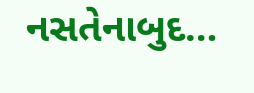નસતેનાબુદ…